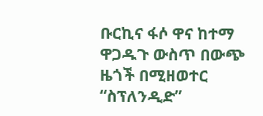ቡርኪና ፋሶ ዋና ከተማ ዋጋዱጉ ውስጥ በውጭ ዜጎች በሚዘወተር “ስፕለንዲድ”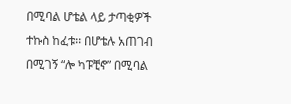በሚባል ሆቴል ላይ ታጣቂዎች ተኩስ ከፈቱ፡፡ በሆቴሉ አጠገብ በሚገኝ “ሎ ካፑቺኖ” በሚባል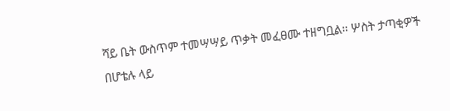ሻይ ቤት ውስጥም ተመሣሣይ ጥቃት መፈፀሙ ተዘግቧል፡፡ ሦስት ታጣቂዎች በሆቴሉ ላይ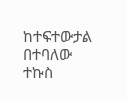ከተፍተውታል በተባለው ተኩስ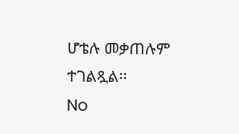ሆቴሉ መቃጠሉም ተገልጿል፡፡
No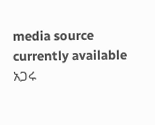media source currently available
አጋሩ